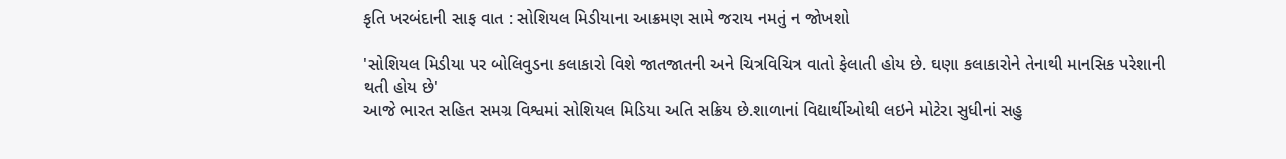કૃતિ ખરબંદાની સાફ વાત : સોશિયલ મિડીયાના આક્રમણ સામે જરાય નમતું ન જોખશો

'સોશિયલ મિડીયા પર બોલિવુડના કલાકારો વિશે જાતજાતની અને ચિત્રવિચિત્ર વાતો ફેલાતી હોય છે. ઘણા કલાકારોને તેનાથી માનસિક પરેશાની થતી હોય છે'
આજે ભારત સહિત સમગ્ર વિશ્વમાં સોશિયલ મિડિયા અતિ સક્રિય છે.શાળાનાં વિદ્યાર્થીઓથી લઇને મોટેરા સુધીનાં સહુ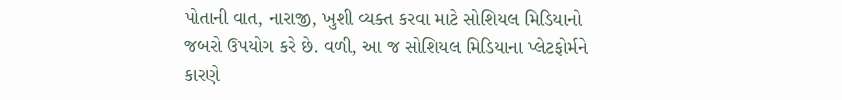પોતાની વાત, નારાજી, ખુશી વ્યક્ત કરવા માટે સોશિયલ મિડિયાનો જબરો ઉપયોગ કરે છે. વળી, આ જ સોશિયલ મિડિયાના પ્લેટફોર્મને કારણે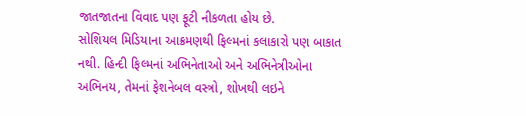જાતજાતના વિવાદ પણ ફૂટી નીકળતા હોય છે.
સોશિયલ મિડિયાના આક્રમણથી ફિલ્મનાં કલાકારો પણ બાકાત નથી. હિન્દી ફિલ્મનાં અભિનેતાઓ અને અભિનેત્રીઓના અભિનય, તેમનાં ફેશનેબલ વસ્ત્રો, શોખથી લઇને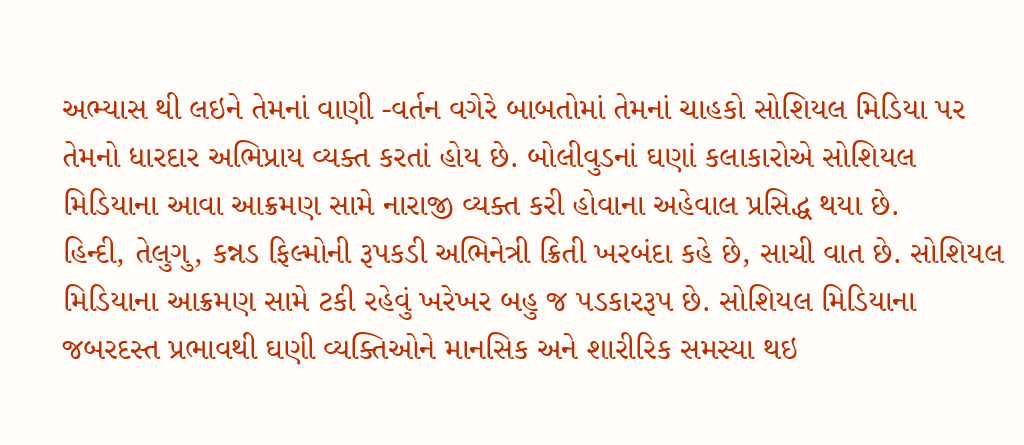અભ્યાસ થી લઇને તેમનાં વાણી -વર્તન વગેરે બાબતોમાં તેમનાં ચાહકો સોશિયલ મિડિયા પર તેમનો ધારદાર અભિપ્રાય વ્યક્ત કરતાં હોય છે. બોલીવુડનાં ઘણાં કલાકારોએ સોશિયલ મિડિયાના આવા આક્રમણ સામે નારાજી વ્યક્ત કરી હોવાના અહેવાલ પ્રસિદ્ધ થયા છે.
હિન્દી, તેલુગુ, કન્નડ ફિલ્મોની રૂપકડી અભિનેત્રી ક્રિતી ખરબંદા કહે છે, સાચી વાત છે. સોશિયલ મિડિયાના આક્રમણ સામે ટકી રહેવું ખરેખર બહુ જ પડકારરૂપ છે. સોશિયલ મિડિયાના જબરદસ્ત પ્રભાવથી ઘણી વ્યક્તિઓને માનસિક અને શારીરિક સમસ્યા થઇ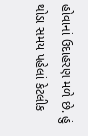હોવાનાં ઉદાહરણ મળે છે. હું થોડા સમય પહેલાં કેટલીક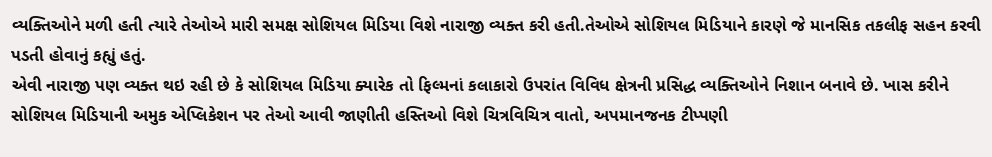વ્યક્તિઓને મળી હતી ત્યારે તેઓએ મારી સમક્ષ સોશિયલ મિડિયા વિશે નારાજી વ્યક્ત કરી હતી.તેઓએ સોશિયલ મિડિયાને કારણે જે માનસિક તકલીફ સહન કરવી પડતી હોવાનું કહ્યું હતું.
એવી નારાજી પણ વ્યક્ત થઇ રહી છે કે સોશિયલ મિડિયા ક્યારેક તો ફિલ્મનાં કલાકારો ઉપરાંત વિવિધ ક્ષેત્રની પ્રસિદ્ધ વ્યક્તિઓને નિશાન બનાવે છે. ખાસ કરીને સોશિયલ મિડિયાની અમુક એપ્લિકેશન પર તેઓ આવી જાણીતી હસ્તિઓ વિશે ચિત્રવિચિત્ર વાતો, અપમાનજનક ટીપ્પણી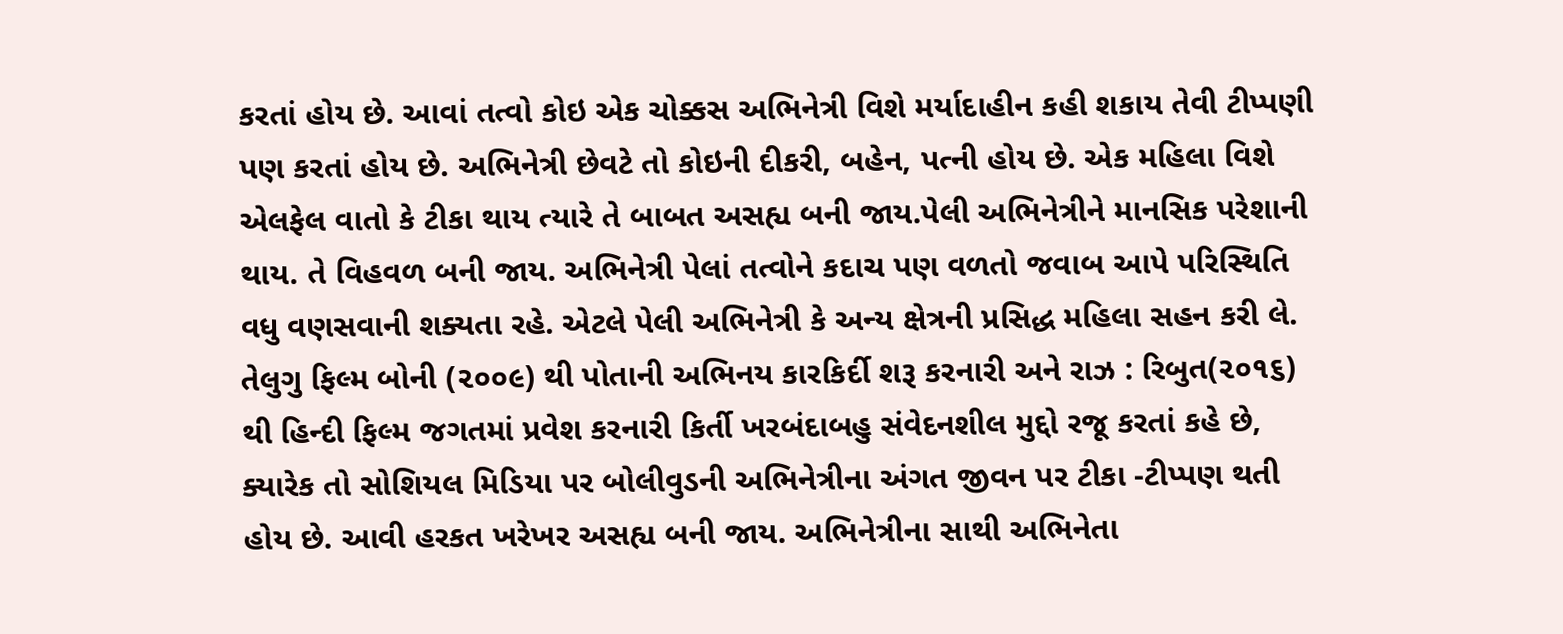કરતાં હોય છે. આવાં તત્વો કોઇ એક ચોક્કસ અભિનેત્રી વિશે મર્યાદાહીન કહી શકાય તેવી ટીપ્પણી પણ કરતાં હોય છે. અભિનેત્રી છેવટે તો કોઇની દીકરી, બહેન, પત્ની હોય છે. એક મહિલા વિશે એલફેલ વાતો કે ટીકા થાય ત્યારે તે બાબત અસહ્ય બની જાય.પેલી અભિનેત્રીને માનસિક પરેશાની થાય. તે વિહવળ બની જાય. અભિનેત્રી પેલાં તત્વોને કદાચ પણ વળતો જવાબ આપે પરિસ્થિતિ વધુ વણસવાની શક્યતા રહે. એટલે પેલી અભિનેત્રી કે અન્ય ક્ષેત્રની પ્રસિદ્ધ મહિલા સહન કરી લે.
તેલુગુ ફિલ્મ બોની (૨૦૦૯) થી પોતાની અભિનય કારકિર્દી શરૂ કરનારી અને રાઝ : રિબુત(૨૦૧૬) થી હિન્દી ફિલ્મ જગતમાં પ્રવેશ કરનારી કિર્તી ખરબંદાબહુ સંવેદનશીલ મુદ્દો રજૂ કરતાં કહે છે, ક્યારેક તો સોશિયલ મિડિયા પર બોલીવુડની અભિનેત્રીના અંગત જીવન પર ટીકા -ટીપ્પણ થતી હોય છે. આવી હરકત ખરેખર અસહ્ય બની જાય. અભિનેત્રીના સાથી અભિનેતા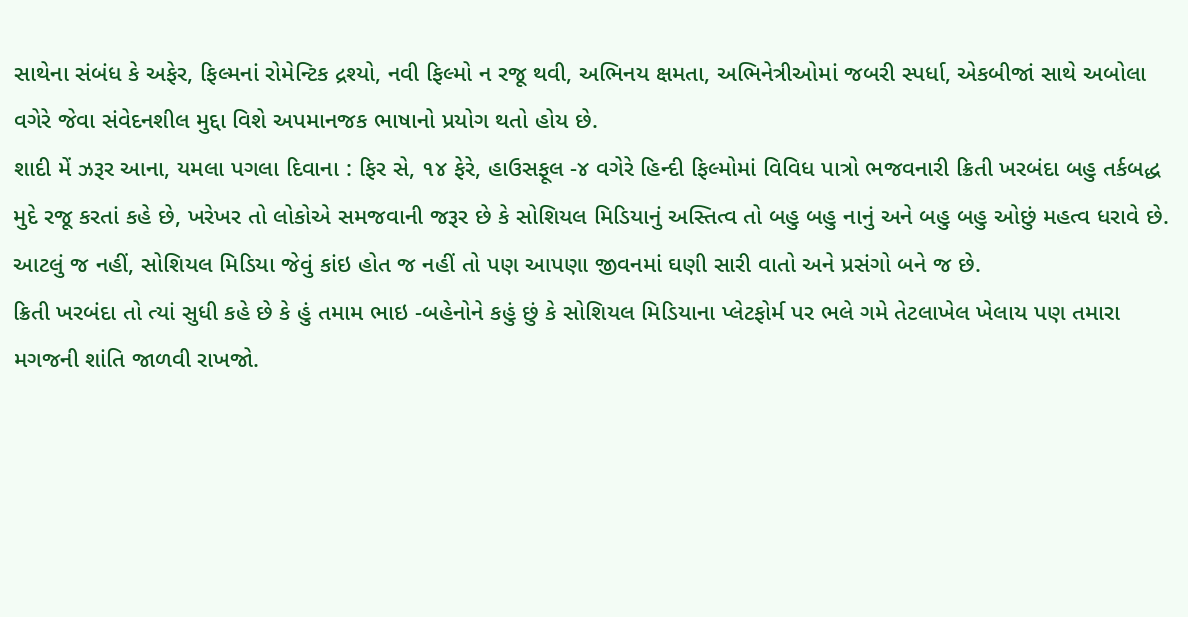સાથેના સંબંધ કે અફેર, ફિલ્મનાં રોમેન્ટિક દ્રશ્યો, નવી ફિલ્મો ન રજૂ થવી, અભિનય ક્ષમતા, અભિનેત્રીઓમાં જબરી સ્પર્ધા, એકબીજાં સાથે અબોલા વગેરે જેવા સંવેદનશીલ મુદ્દા વિશે અપમાનજક ભાષાનો પ્રયોગ થતો હોય છે.
શાદી મેં ઝરૂર આના, યમલા પગલા દિવાના : ફિર સે, ૧૪ ફેરે, હાઉસફૂલ -૪ વગેરે હિન્દી ફિલ્મોમાં વિવિધ પાત્રો ભજવનારી ક્રિતી ખરબંદા બહુ તર્કબદ્ધ મુદે રજૂ કરતાં કહે છે, ખરેખર તો લોકોએ સમજવાની જરૂર છે કે સોશિયલ મિડિયાનું અસ્તિત્વ તો બહુ બહુ નાનું અને બહુ બહુ ઓછું મહત્વ ધરાવે છે. આટલું જ નહીં, સોશિયલ મિડિયા જેવું કાંઇ હોત જ નહીં તો પણ આપણા જીવનમાં ઘણી સારી વાતો અને પ્રસંગો બને જ છે.
ક્રિતી ખરબંદા તો ત્યાં સુધી કહે છે કે હું તમામ ભાઇ -બહેનોને કહું છું કે સોશિયલ મિડિયાના પ્લેટફોર્મ પર ભલે ગમે તેટલાખેલ ખેલાય પણ તમારા મગજની શાંતિ જાળવી રાખજો.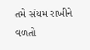તમે સંયમ રાખીને વળતો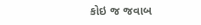કોઇ જ જવાબ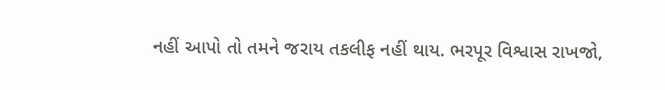નહીં આપો તો તમને જરાય તકલીફ નહીં થાય. ભરપૂર વિશ્વાસ રાખજો,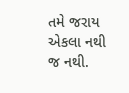તમે જરાય એકલા નથી જ નથી.